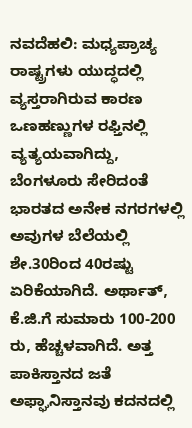ನವದೆಹಲಿ: ಮಧ್ಯಪ್ರಾಚ್ಯ ರಾಷ್ಟ್ರಗಳು ಯುದ್ಧದಲ್ಲಿ ವ್ಯಸ್ತರಾಗಿರುವ ಕಾರಣ ಒಣಹಣ್ಣುಗಳ ರಫ್ತಿನಲ್ಲಿ ವ್ಯತ್ಯಯವಾಗಿದ್ದು, ಬೆಂಗಳೂರು ಸೇರಿದಂತೆ ಭಾರತದ ಅನೇಕ ನಗರಗಳಲ್ಲಿ ಅವುಗಳ ಬೆಲೆಯಲ್ಲಿ ಶೇ.30ರಿಂದ 40ರಷ್ಟು ಏರಿಕೆಯಾಗಿದೆ. ಅರ್ಥಾತ್‌, ಕೆ.ಜಿ.ಗೆ ಸುಮಾರು 100-200 ರು, ಹೆಚ್ಚಳವಾಗಿದೆ. ಅತ್ತ ಪಾಕಿಸ್ತಾನದ ಜತೆ ಅಫ್ಘಾನಿಸ್ತಾನವು ಕದನದಲ್ಲಿ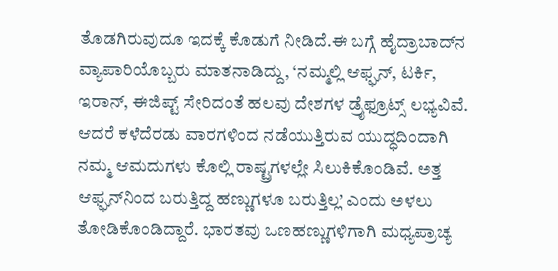ತೊಡಗಿರುವುದೂ ಇದಕ್ಕೆ ಕೊಡುಗೆ ನೀಡಿದೆ.ಈ ಬಗ್ಗೆ ಹೈದ್ರಾಬಾದ್‌ನ ವ್ಯಾಪಾರಿಯೊಬ್ಬರು ಮಾತನಾಡಿದ್ದು, ‘ನಮ್ಮಲ್ಲಿ ಆಫ್ಘನ್‌, ಟರ್ಕಿ, ಇರಾನ್‌, ಈಜಿಪ್ಟ್‌ ಸೇರಿದಂತೆ ಹಲವು ದೇಶಗಳ ಡ್ರೈಫ್ರೂಟ್ಸ್‌ ಲಭ್ಯವಿವೆ. ಆದರೆ ಕಳೆದೆರಡು ವಾರಗಳಿಂದ ನಡೆಯುತ್ತಿರುವ ಯುದ್ಧದಿಂದಾಗಿ ನಮ್ಮ ಆಮದುಗಳು ಕೊಲ್ಲಿ ರಾಷ್ಟ್ರಗಳಲ್ಲೇ ಸಿಲುಕಿಕೊಂಡಿವೆ. ಅತ್ತ ಆಫ್ಘನ್‌ನಿಂದ ಬರುತ್ತಿದ್ದ ಹಣ್ಣುಗಳೂ ಬರುತ್ತಿಲ್ಲ’ ಎಂದು ಅಳಲು ತೋಡಿಕೊಂಡಿದ್ದಾರೆ. ಭಾರತವು ಒಣಹಣ್ಣುಗಳಿಗಾಗಿ ಮಧ್ಯಪ್ರಾಚ್ಯ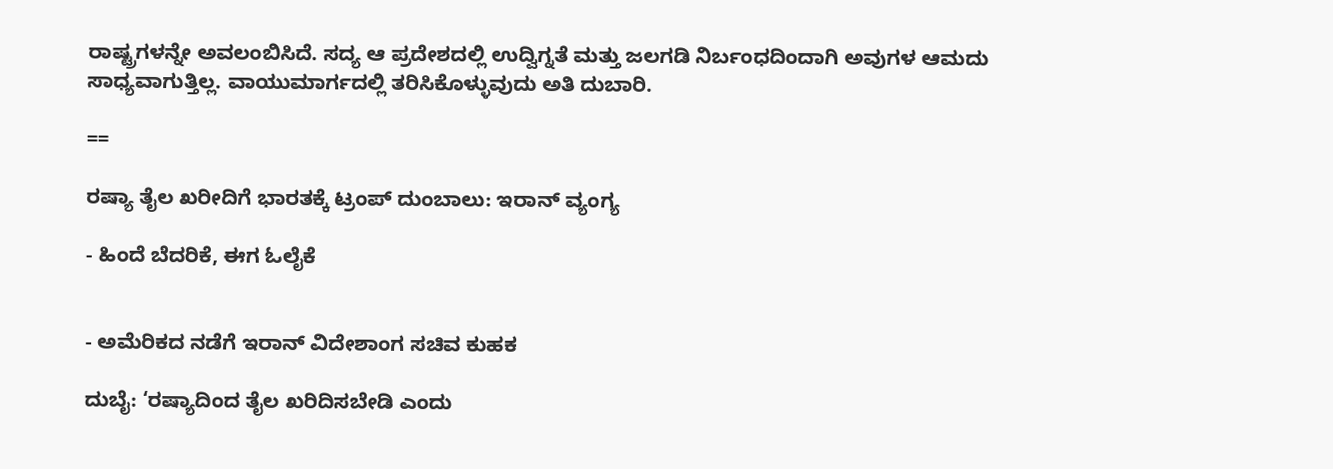ರಾಷ್ಟ್ರಗಳನ್ನೇ ಅವಲಂಬಿಸಿದೆ. ಸದ್ಯ ಆ ಪ್ರದೇಶದಲ್ಲಿ ಉದ್ವಿಗ್ನತೆ ಮತ್ತು ಜಲಗಡಿ ನಿರ್ಬಂಧದಿಂದಾಗಿ ಅವುಗಳ ಆಮದು ಸಾಧ್ಯವಾಗುತ್ತಿಲ್ಲ. ವಾಯುಮಾರ್ಗದಲ್ಲಿ ತರಿಸಿಕೊಳ್ಳುವುದು ಅತಿ ದುಬಾರಿ.

==

ರಷ್ಯಾ ತೈಲ ಖರೀದಿಗೆ ಭಾರತಕ್ಕೆ ಟ್ರಂಪ್‌ ದುಂಬಾಲು: ಇರಾನ್ ವ್ಯಂಗ್ಯ

- ಹಿಂದೆ ಬೆದರಿಕೆ, ಈಗ ಓಲೈಕೆ


- ಅಮೆರಿಕದ ನಡೆಗೆ ಇರಾನ್‌ ವಿದೇಶಾಂಗ ಸಚಿವ ಕುಹಕ

ದುಬೈ: ‘ರಷ್ಯಾದಿಂದ ತೈಲ ಖರಿದಿಸಬೇಡಿ ಎಂದು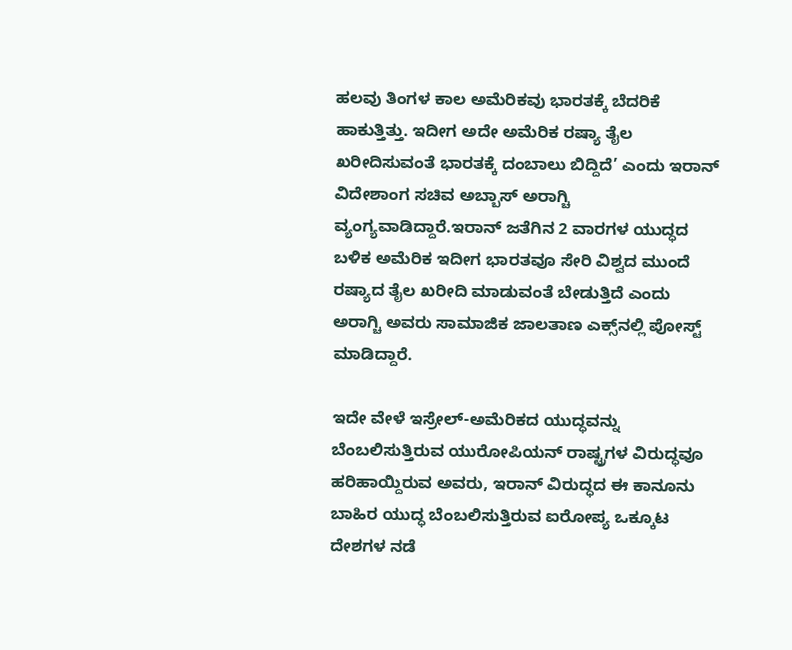ಹಲವು ತಿಂಗಳ ಕಾಲ ಅಮೆರಿಕವು ಭಾರತಕ್ಕೆ ಬೆದರಿಕೆ ಹಾಕುತ್ತಿತ್ತು. ಇದೀಗ ಅದೇ ಅಮೆರಿಕ ರಷ್ಯಾ ತೈಲ ಖರೀದಿಸುವಂತೆ ಭಾರತಕ್ಕೆ ದಂಬಾಲು ಬಿದ್ದಿದೆ’ ಎಂದು ಇರಾನ್‌ ವಿದೇಶಾಂಗ ಸಚಿವ ಅಬ್ಬಾಸ್‌ ಅರಾಗ್ಚಿ ವ್ಯಂಗ್ಯವಾಡಿದ್ದಾರೆ.ಇರಾನ್‌ ಜತೆಗಿನ 2 ವಾರಗಳ ಯುದ್ಧದ ಬಳಿಕ ಅಮೆರಿಕ ಇದೀಗ ಭಾರತವೂ ಸೇರಿ ವಿಶ್ವದ ಮುಂದೆ ರಷ್ಯಾದ ತೈಲ ಖರೀದಿ ಮಾಡುವಂತೆ ಬೇಡುತ್ತಿದೆ ಎಂದು ಅರಾಗ್ಚಿ ಅವರು ಸಾಮಾಜಿಕ ಜಾಲತಾಣ ಎಕ್ಸ್‌ನಲ್ಲಿ ಪೋಸ್ಟ್‌ ಮಾಡಿದ್ದಾರೆ.

ಇದೇ ವೇಳೆ ಇಸ್ರೇಲ್‌-ಅಮೆರಿಕದ ಯುದ್ಧವನ್ನು ಬೆಂಬಲಿಸುತ್ತಿರುವ ಯುರೋಪಿಯನ್‌ ರಾಷ್ಟ್ರಗಳ ವಿರುದ್ಧವೂ ಹರಿಹಾಯ್ದಿರುವ ಅವರು, ಇರಾನ್‌ ವಿರುದ್ಧದ ಈ ಕಾನೂನು ಬಾಹಿರ ಯುದ್ಧ ಬೆಂಬಲಿಸುತ್ತಿರುವ ಐರೋಪ್ಯ ಒಕ್ಕೂಟ ದೇಶಗಳ ನಡೆ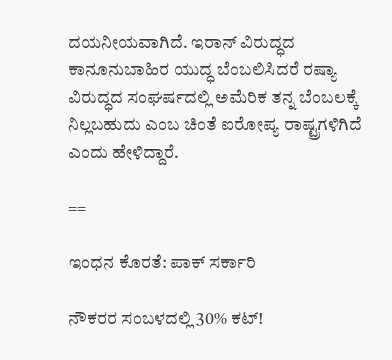ದಯನೀಯವಾಗಿದೆ. ಇರಾನ್‌ ವಿರುದ್ಧದ ಕಾನೂನುಬಾಹಿರ ಯುದ್ಧ ಬೆಂಬಲಿಸಿದರೆ ರಷ್ಯಾ ವಿರುದ್ಧದ ಸಂಘರ್ಷದಲ್ಲಿ ಅಮೆರಿಕ ತನ್ನ ಬೆಂಬಲಕ್ಕೆ ನಿಲ್ಲಬಹುದು ಎಂಬ ಚಿಂತೆ ಐರೋಪ್ಯ ರಾಷ್ಟ್ರಗಳಿಗಿದೆ ಎಂದು ಹೇಳಿದ್ದಾರೆ.

==

ಇಂಧನ ಕೊರತೆ: ಪಾಕ್‌ ಸರ್ಕಾರಿ

ನೌಕರರ ಸಂಬಳದಲ್ಲಿ 30% ಕಟ್‌!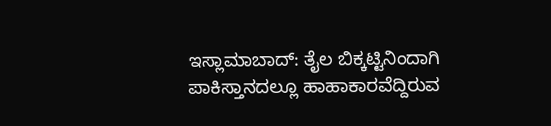ಇಸ್ಲಾಮಾಬಾದ್‌: ತೈಲ ಬಿಕ್ಕಟ್ಟಿನಿಂದಾಗಿ ಪಾಕಿಸ್ತಾನದಲ್ಲೂ ಹಾಹಾಕಾರವೆದ್ದಿರುವ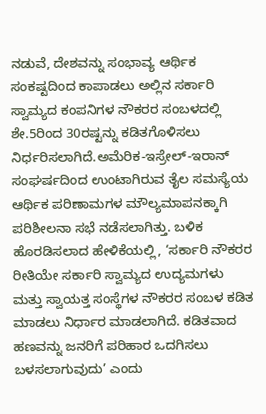ನಡುವೆ, ದೇಶವನ್ನು ಸಂಭಾವ್ಯ ಆರ್ಥಿಕ ಸಂಕಷ್ಟದಿಂದ ಕಾಪಾಡಲು ಅಲ್ಲಿನ ಸರ್ಕಾರಿ ಸ್ವಾಮ್ಯದ ಕಂಪನಿಗಳ ನೌಕರರ ಸಂಬಳದಲ್ಲಿ ಶೇ.5ರಿಂದ 30ರಷ್ಟನ್ನು ಕಡಿತಗೊಳಿಸಲು ನಿರ್ಧರಿಸಲಾಗಿದೆ.ಅಮೆರಿಕ-ಇಸ್ರೇಲ್-ಇರಾನ್ ಸಂಘರ್ಷದಿಂದ ಉಂಟಾಗಿರುವ ತೈಲ ಸಮಸ್ಯೆಯ ಆರ್ಥಿಕ ಪರಿಣಾಮಗಳ ಮೌಲ್ಯಮಾಪನಕ್ಕಾಗಿ ಪರಿಶೀಲನಾ ಸಭೆ ನಡೆಸಲಾಗಿತ್ತು. ಬಳಿಕ ಹೊರಡಿಸಲಾದ ಹೇಳಿಕೆಯಲ್ಲಿ, ‘ಸರ್ಕಾರಿ ನೌಕರರ ರೀತಿಯೇ ಸರ್ಕಾರಿ ಸ್ವಾಮ್ಯದ ಉದ್ಯಮಗಳು ಮತ್ತು ಸ್ವಾಯತ್ತ ಸಂಸ್ಥೆಗಳ ನೌಕರರ ಸಂಬಳ ಕಡಿತ ಮಾಡಲು ನಿರ್ಧಾರ ಮಾಡಲಾಗಿದೆ. ಕಡಿತವಾದ ಹಣವನ್ನು ಜನರಿಗೆ ಪರಿಹಾರ ಒದಗಿಸಲು ಬಳಸಲಾಗುವುದು’ ಎಂದು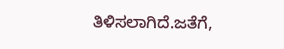ತಿಳಿಸಲಾಗಿದೆ.ಜತೆಗೆ,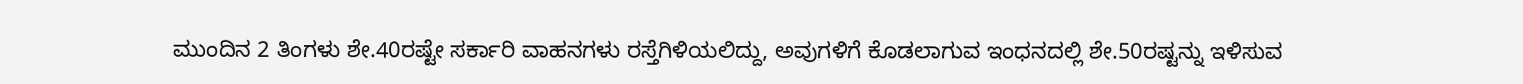ಮುಂದಿನ 2 ತಿಂಗಳು ಶೇ.40ರಷ್ಟೇ ಸರ್ಕಾರಿ ವಾಹನಗಳು ರಸ್ತೆಗಿಳಿಯಲಿದ್ದು, ಅವುಗಳಿಗೆ ಕೊಡಲಾಗುವ ಇಂಧನದಲ್ಲಿ ಶೇ.50ರಷ್ಟನ್ನು ಇಳಿಸುವ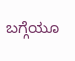ಬಗ್ಗೆಯೂ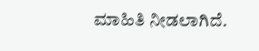ಮಾಹಿತಿ ನೀಡಲಾಗಿದೆ.